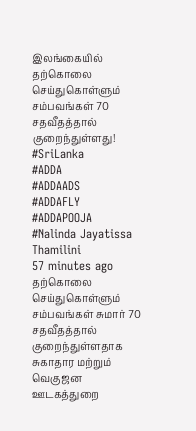இலங்கையில் தற்கொலை செய்துகொள்ளும் சம்பவங்கள் 70 சதவீதத்தால் குறைந்துள்ளது!
#SriLanka
#ADDA
#ADDAADS
#ADDAFLY
#ADDAPOOJA
#Nalinda Jayatissa
Thamilini
57 minutes ago
தற்கொலை செய்துகொள்ளும் சம்பவங்கள் சுமார் 70 சதவீதத்தால் குறைந்துள்ளதாக சுகாதார மற்றும் வெகுஜன ஊடகத்துறை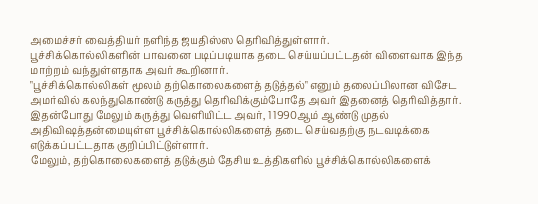அமைச்சர் வைத்தியர் நளிந்த ஜயதிஸ்ஸ தெரிவித்துள்ளார்.
பூச்சிக்கொல்லிகளின் பாவனை படிப்படியாக தடை செய்யப்பட்டதன் விளைவாக இந்த மாற்றம் வந்துள்ளதாக அவர் கூறினார்.
"பூச்சிக்கொல்லிகள் மூலம் தற்கொலைகளைத் தடுத்தல்" எனும் தலைப்பிலான விசேட அமர்வில் கலந்துகொண்டு கருத்து தெரிவிக்கும்போதே அவர் இதனைத் தெரிவித்தார்.
இதன்போது மேலும் கருத்து வெளியிட்ட அவர், 1 1990ஆம் ஆண்டு முதல் அதிவிஷத்தன்மையுள்ள பூச்சிக்கொல்லிகளைத் தடை செய்வதற்கு நடவடிக்கை எடுக்கப்பட்டதாக குறிப்பிட்டுள்ளார்.
மேலும், தற்கொலைகளைத் தடுக்கும் தேசிய உத்திகளில் பூச்சிக்கொல்லிகளைக்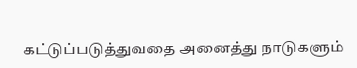கட்டுப்படுத்துவதை அனைத்து நாடுகளும்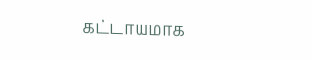கட்டாயமாக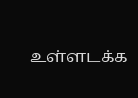உள்ளடக்க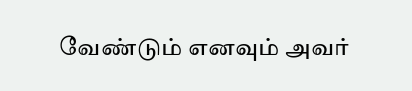வேண்டும் எனவும் அவர்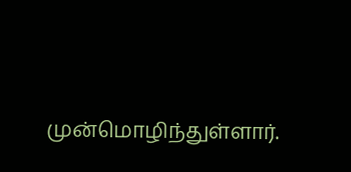முன்மொழிந்துள்ளார்.